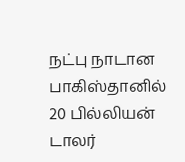நட்பு நாடான பாகிஸ்தானில் 20 பில்லியன் டாலர்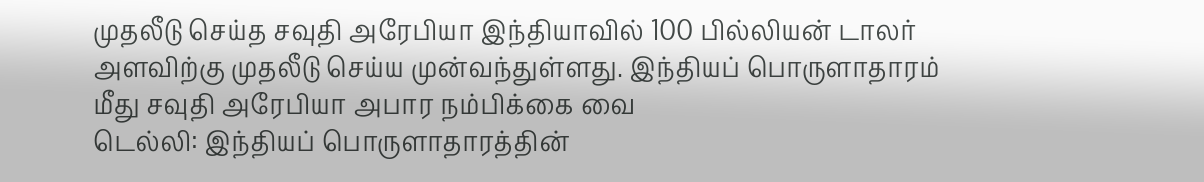முதலீடு செய்த சவுதி அரேபியா இந்தியாவில் 100 பில்லியன் டாலர் அளவிற்கு முதலீடு செய்ய முன்வந்துள்ளது. இந்தியப் பொருளாதாரம் மீது சவுதி அரேபியா அபார நம்பிக்கை வை
டெல்லி: இந்தியப் பொருளாதாரத்தின்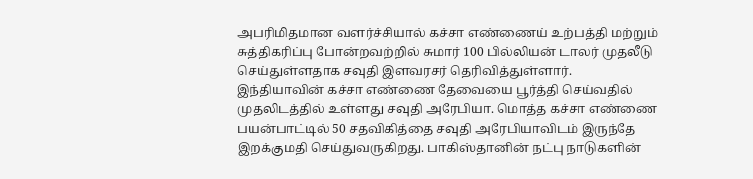அபரிமிதமான வளர்ச்சியால் கச்சா எண்ணைய் உற்பத்தி மற்றும் சுத்திகரிப்பு போன்றவற்றில் சுமார் 100 பில்லியன் டாலர் முதலீடு செய்துள்ளதாக சவுதி இளவரசர் தெரிவித்துள்ளார்.
இந்தியாவின் கச்சா எண்ணை தேவையை பூர்த்தி செய்வதில் முதலிடத்தில் உள்ளது சவுதி அரேபியா. மொத்த கச்சா எண்ணை பயன்பாட்டில் 50 சதவிகித்தை சவுதி அரேபியாவிடம் இருந்தே இறக்குமதி செய்துவருகிறது. பாகிஸ்தானின் நட்பு நாடுகளின்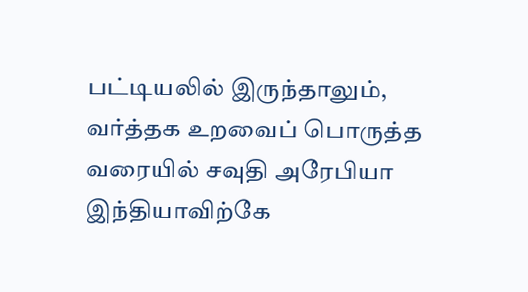பட்டியலில் இருந்தாலும், வர்த்தக உறவைப் பொருத்த வரையில் சவுதி அரேபியா இந்தியாவிற்கே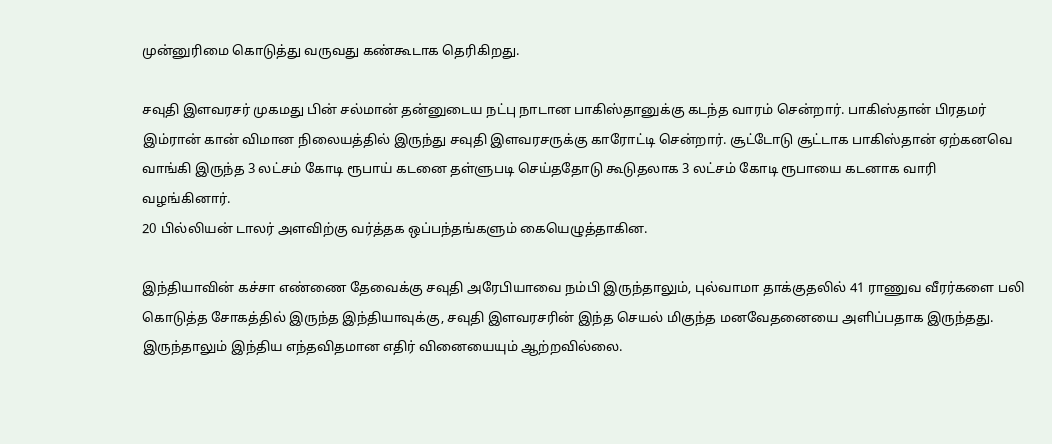முன்னுரிமை கொடுத்து வருவது கண்கூடாக தெரிகிறது.

சவுதி இளவரசர் முகமது பின் சல்மான் தன்னுடைய நட்பு நாடான பாகிஸ்தானுக்கு கடந்த வாரம் சென்றார். பாகிஸ்தான் பிரதமர் இம்ரான் கான் விமான நிலையத்தில் இருந்து சவுதி இளவரசருக்கு காரோட்டி சென்றார். சூட்டோடு சூட்டாக பாகிஸ்தான் ஏற்கனவெ வாங்கி இருந்த 3 லட்சம் கோடி ரூபாய் கடனை தள்ளுபடி செய்ததோடு கூடுதலாக 3 லட்சம் கோடி ரூபாயை கடனாக வாரி வழங்கினார்.
20 பில்லியன் டாலர் அளவிற்கு வர்த்தக ஒப்பந்தங்களும் கையெழுத்தாகின.

இந்தியாவின் கச்சா எண்ணை தேவைக்கு சவுதி அரேபியாவை நம்பி இருந்தாலும், புல்வாமா தாக்குதலில் 41 ராணுவ வீரர்களை பலி கொடுத்த சோகத்தில் இருந்த இந்தியாவுக்கு, சவுதி இளவரசரின் இந்த செயல் மிகுந்த மனவேதனையை அளிப்பதாக இருந்தது. இருந்தாலும் இந்திய எந்தவிதமான எதிர் வினையையும் ஆற்றவில்லை.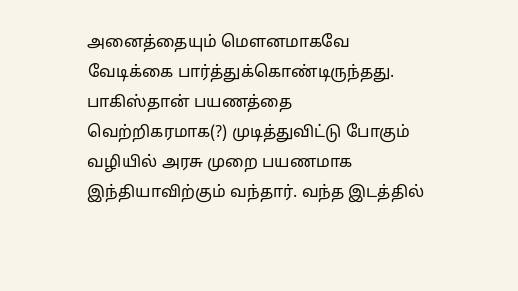அனைத்தையும் மௌனமாகவே வேடிக்கை பார்த்துக்கொண்டிருந்தது.
பாகிஸ்தான் பயணத்தை வெற்றிகரமாக(?) முடித்துவிட்டு போகும் வழியில் அரசு முறை பயணமாக இந்தியாவிற்கும் வந்தார். வந்த இடத்தில்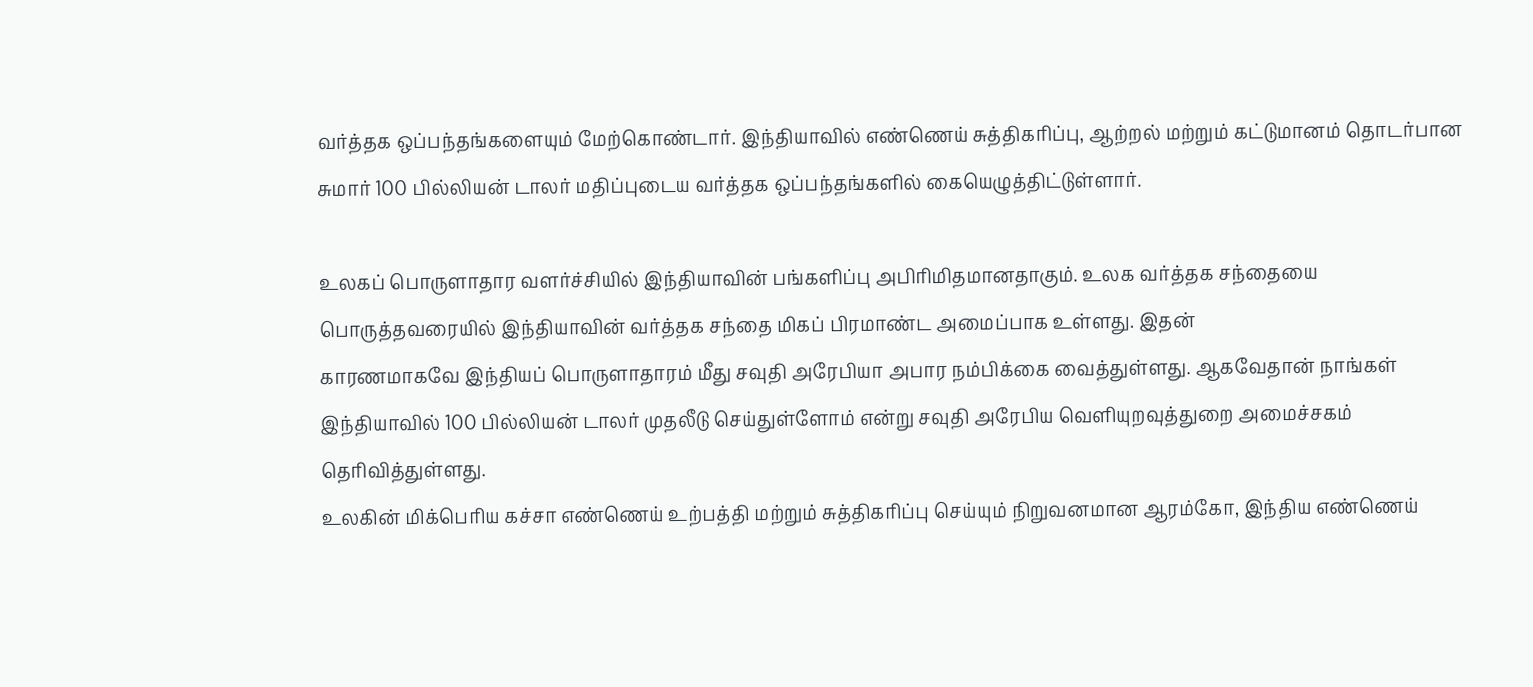வர்த்தக ஒப்பந்தங்களையும் மேற்கொண்டார். இந்தியாவில் எண்ணெய் சுத்திகரிப்பு, ஆற்றல் மற்றும் கட்டுமானம் தொடர்பான சுமார் 100 பில்லியன் டாலர் மதிப்புடைய வர்த்தக ஒப்பந்தங்களில் கையெழுத்திட்டுள்ளார்.

உலகப் பொருளாதார வளர்ச்சியில் இந்தியாவின் பங்களிப்பு அபிரிமிதமானதாகும். உலக வர்த்தக சந்தையை பொருத்தவரையில் இந்தியாவின் வர்த்தக சந்தை மிகப் பிரமாண்ட அமைப்பாக உள்ளது. இதன்
காரணமாகவே இந்தியப் பொருளாதாரம் மீது சவுதி அரேபியா அபார நம்பிக்கை வைத்துள்ளது. ஆகவேதான் நாங்கள் இந்தியாவில் 100 பில்லியன் டாலர் முதலீடு செய்துள்ளோம் என்று சவுதி அரேபிய வெளியுறவுத்துறை அமைச்சகம் தெரிவித்துள்ளது.
உலகின் மிக்பெரிய கச்சா எண்ணெய் உற்பத்தி மற்றும் சுத்திகரிப்பு செய்யும் நிறுவனமான ஆரம்கோ, இந்திய எண்ணெய்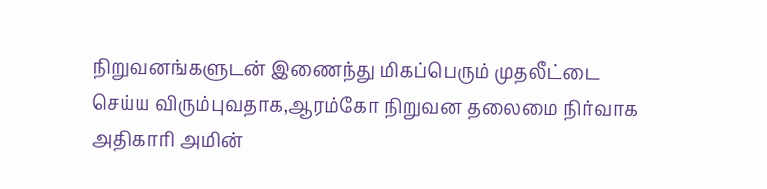நிறுவனங்களுடன் இணைந்து மிகப்பெரும் முதலீட்டை செய்ய விரும்புவதாக,ஆரம்கோ நிறுவன தலைமை நிர்வாக அதிகாரி அமின்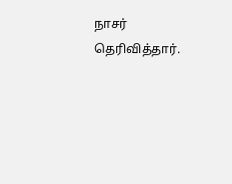நாசர் தெரிவித்தார்.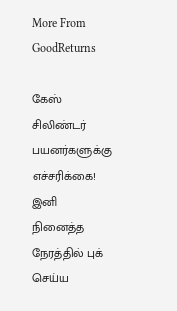More From GoodReturns

கேஸ் சிலிண்டர் பயனர்களுக்கு எச்சரிக்கை! இனி நினைத்த நேரத்தில் புக் செய்ய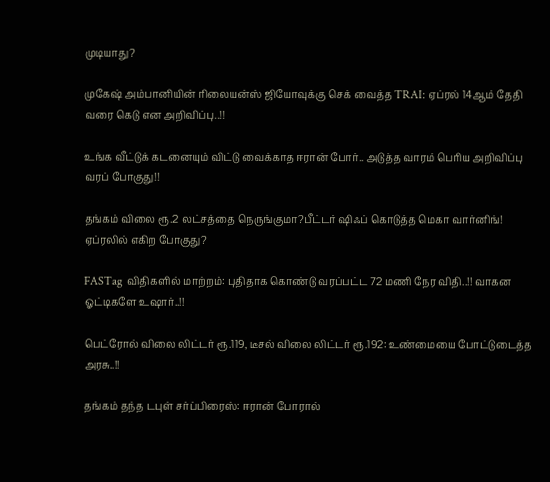முடியாது?

முகேஷ் அம்பானியின் ரிலையன்ஸ் ஜியோவுக்கு செக் வைத்த TRAI: ஏப்ரல் 14ஆம் தேதி வரை கெடு என அறிவிப்பு..!!

உங்க வீட்டுக் கடனையும் விட்டு வைக்காத ஈரான் போர்.. அடுத்த வாரம் பெரிய அறிவிப்பு வரப் போகுது!!

தங்கம் விலை ரூ.2 லட்சத்தை நெருங்குமா?பீட்டர் ஷிஃப் கொடுத்த மெகா வார்னிங்! ஏப்ரலில் எகிற போகுது?

FASTag விதிகளில் மாற்றம்: புதிதாக கொண்டு வரப்பட்ட 72 மணி நேர விதி..!! வாகன ஓட்டிகளே உஷார்..!!

பெட்ரோல் விலை லிட்டர் ரூ.119, டீசல் விலை லிட்டர் ரூ.192: உண்மையை போட்டுடைத்த அரசு..!!

தங்கம் தந்த டபுள் சர்ப்பிரைஸ்: ஈரான் போரால்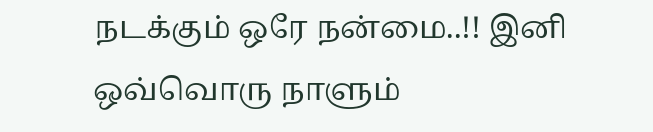நடக்கும் ஒரே நன்மை..!! இனி ஒவ்வொரு நாளும்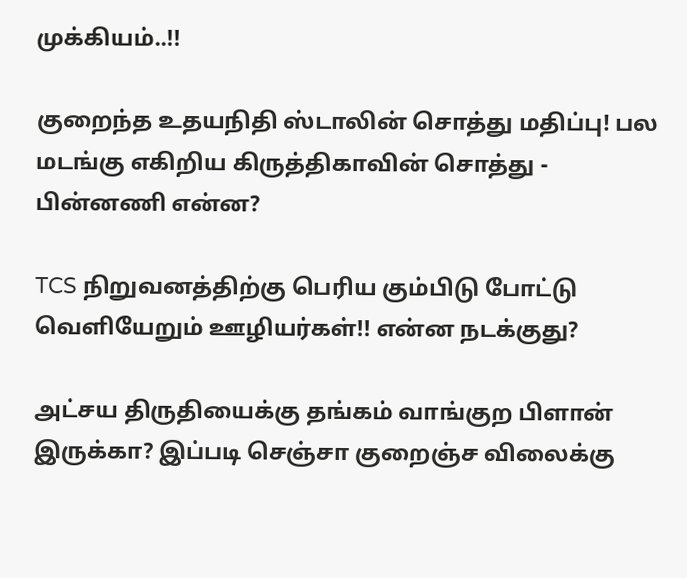முக்கியம்..!!

குறைந்த உதயநிதி ஸ்டாலின் சொத்து மதிப்பு! பல மடங்கு எகிறிய கிருத்திகாவின் சொத்து - பின்னணி என்ன?

TCS நிறுவனத்திற்கு பெரிய கும்பிடு போட்டு வெளியேறும் ஊழியர்கள்!! என்ன நடக்குது?

அட்சய திருதியைக்கு தங்கம் வாங்குற பிளான் இருக்கா? இப்படி செஞ்சா குறைஞ்ச விலைக்கு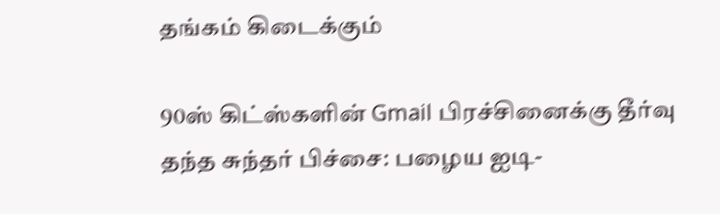தங்கம் கிடைக்கும்

90ஸ் கிட்ஸ்களின் Gmail பிரச்சினைக்கு தீர்வு தந்த சுந்தர் பிச்சை: பழைய ஐடி-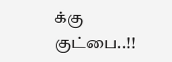க்கு குட்பை..!!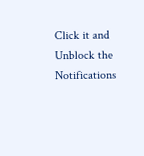Click it and Unblock the Notifications